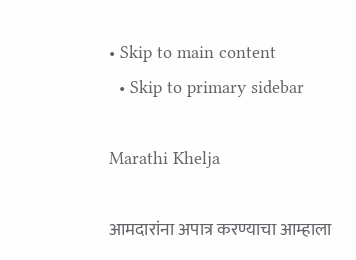• Skip to main content
  • Skip to primary sidebar

Marathi Khelja

आमदारांना अपात्र करण्याचा आम्हाला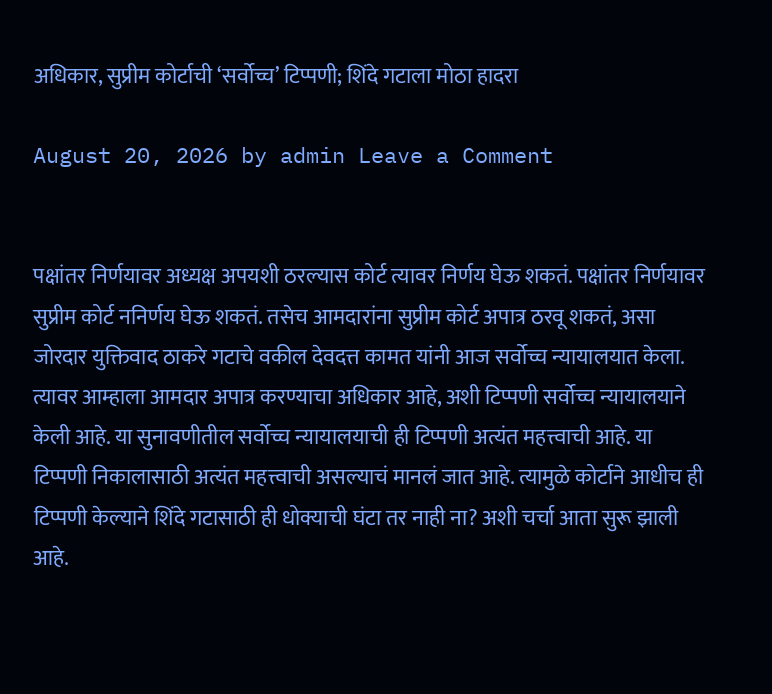अधिकार, सुप्रीम कोर्टाची ‘सर्वोच्च’ टिप्पणी; शिंदे गटाला मोठा हादरा

August 20, 2026 by admin Leave a Comment


पक्षांतर निर्णयावर अध्यक्ष अपयशी ठरल्यास कोर्ट त्यावर निर्णय घेऊ शकतं. पक्षांतर निर्णयावर सुप्रीम कोर्ट ननिर्णय घेऊ शकतं. तसेच आमदारांना सुप्रीम कोर्ट अपात्र ठरवू शकतं, असा जोरदार युक्तिवाद ठाकरे गटाचे वकील देवदत्त कामत यांनी आज सर्वोच्च न्यायालयात केला. त्यावर आम्हाला आमदार अपात्र करण्याचा अधिकार आहे, अशी टिप्पणी सर्वोच्च न्यायालयाने केली आहे. या सुनावणीतील सर्वोच्च न्यायालयाची ही टिप्पणी अत्यंत महत्त्वाची आहे. या टिप्पणी निकालासाठी अत्यंत महत्त्वाची असल्याचं मानलं जात आहे. त्यामुळे कोर्टाने आधीच ही टिप्पणी केल्याने शिंदे गटासाठी ही धोक्याची घंटा तर नाही ना? अशी चर्चा आता सुरू झाली आहे.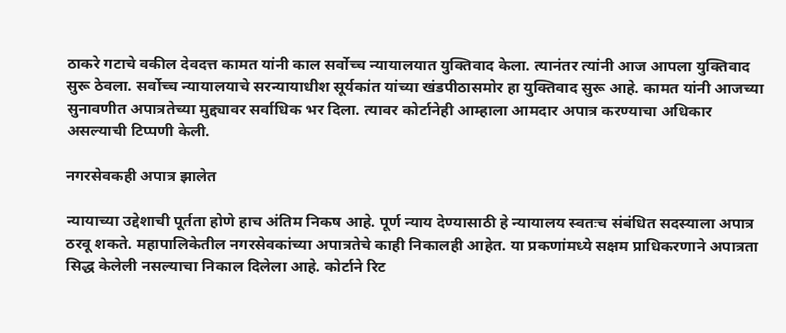ठाकरे गटाचे वकील देवदत्त कामत यांनी काल सर्वोच्च न्यायालयात युक्तिवाद केला. त्यानंतर त्यांनी आज आपला युक्तिवाद सुरू ठेवला. सर्वोच्च न्यायालयाचे सरन्यायाधीश सूर्यकांत यांच्या खंडपीठासमोर हा युक्तिवाद सुरू आहे. कामत यांनी आजच्या सुनावणीत अपात्रतेच्या मुद्द्यावर सर्वाधिक भर दिला. त्यावर कोर्टानेही आम्हाला आमदार अपात्र करण्याचा अधिकार असल्याची टिप्पणी केली.

नगरसेवकही अपात्र झालेत

न्यायाच्या उद्देशाची पूर्तता होणे हाच अंतिम निकष आहे. पूर्ण न्याय देण्यासाठी हे न्यायालय स्वतःच संबंधित सदस्याला अपात्र ठरवू शकते. महापालिकेतील नगरसेवकांच्या अपात्रतेचे काही निकालही आहेत. या प्रकणांमध्ये सक्षम प्राधिकरणाने अपात्रता सिद्ध केलेली नसल्याचा निकाल दिलेला आहे. कोर्टाने रिट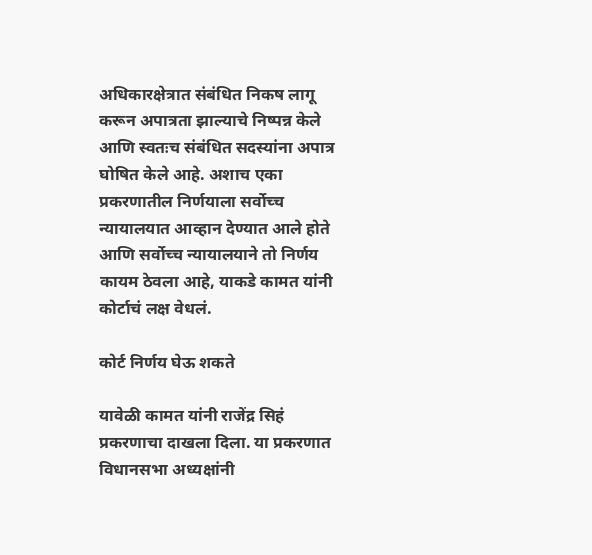अधिकारक्षेत्रात संबंधित निकष लागू करून अपात्रता झाल्याचे निष्पन्न केले आणि स्वतःच संबंधित सदस्यांना अपात्र घोषित केले आहे. अशाच एका प्रकरणातील निर्णयाला सर्वोच्च न्यायालयात आव्हान देण्यात आले होते आणि सर्वोच्च न्यायालयाने तो निर्णय कायम ठेवला आहे, याकडे कामत यांनी कोर्टाचं लक्ष वेधलं.

कोर्ट निर्णय घेऊ शकते

यावेळी कामत यांनी राजेंद्र सिहं प्रकरणाचा दाखला दिला. या प्रकरणात विधानसभा अध्यक्षांनी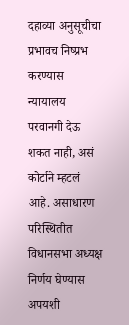दहाव्या अनुसूचीचा प्रभावच निष्प्रभ करण्यास न्यायालय परवानगी देऊ शकत नाही, असं कोर्टाने म्हटलं आहे. असाधारण परिस्थितीत विधानसभा अध्यक्ष निर्णय घेण्यास अपयशी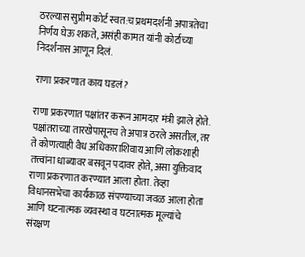ठरल्यास सुप्रीम कोर्ट स्वत:च प्रथमदर्शनी अपात्रतेचा निर्णय घेऊ शकते, असंही कामत यांनी कोर्टाच्या निदर्शनास आणून दिलं.

राणा प्रकरणात काय घडलं?

राणा प्रकरणात पक्षांतर करून आमदार मंत्री झाले होते. पक्षांतराच्या तारखेपासूनच ते अपात्र ठरले असतील, तर ते कोणत्याही वैध अधिकाराशिवाय आणि लोकशाही तत्त्वांना धाब्यावर बसवून पदावर होते, असा युक्तिवाद राणा प्रकरणात करण्यात आला होता. तेव्हा विधानसभेचा कार्यकाळ संपण्याच्या जवळ आला होता आणि घटनात्मक व्यवस्था व घटनात्मक मूल्यांचे संरक्षण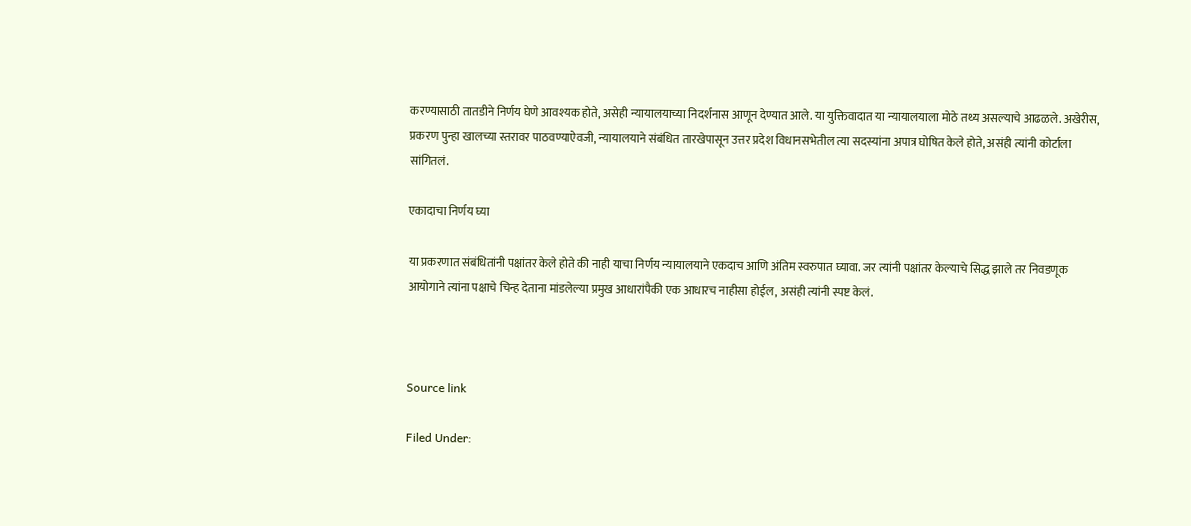करण्यासाठी तातडीने निर्णय घेणे आवश्यक होते, असेही न्यायालयाच्या निदर्शनास आणून देण्यात आले. या युक्तिवादात या न्यायालयाला मोठे तथ्य असल्याचे आढळले. अखेरीस, प्रकरण पुन्हा खालच्या स्तरावर पाठवण्याऐवजी, न्यायालयाने संबंधित तारखेपासून उत्तर प्रदेश विधानसभेतील त्या सदस्यांना अपात्र घोषित केले होते, असंही त्यांनी कोर्टाला सांगितलं.

एकादाचा निर्णय घ्या

या प्रकरणात संबंधितांनी पक्षांतर केले होते की नाही याचा निर्णय न्यायालयाने एकदाच आणि अंतिम स्वरुपात घ्यावा. जर त्यांनी पक्षांतर केल्याचे सिद्ध झाले तर निवडणूक आयोगाने त्यांना पक्षाचे चिन्ह देताना मांडलेल्या प्रमुख आधारांपैकी एक आधारच नाहीसा होईल, असंही त्यांनी स्पष्ट केलं.



Source link

Filed Under: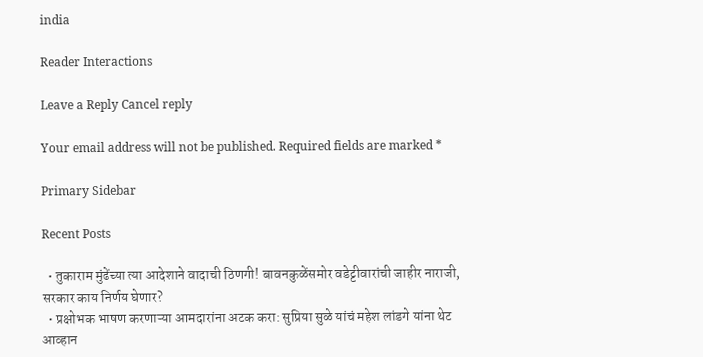india

Reader Interactions

Leave a Reply Cancel reply

Your email address will not be published. Required fields are marked *

Primary Sidebar

Recent Posts

  • तुकाराम मुंढेंच्या त्या आदेशाने वादाची ठिणगी! बावनकुळेंसमोर वडेट्टीवारांची जाहीर नाराजी, सरकार काय निर्णय घेणार?
  • प्रक्षोभक भाषण करणाऱ्या आमदारांना अटक करा: सुप्रिया सुळे यांचं महेश लांडगे यांना थेट आव्हान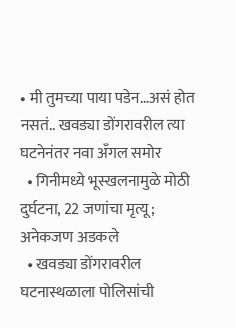• मी तुमच्या पाया पडेन…असं होत नसतं.. खवड्या डोंगरावरील त्या घटनेनंतर नवा अँगल समोर
  • गिनीमध्ये भूस्खलनामुळे मोठी दुर्घटना, 22 जणांचा मृत्यू; अनेकजण अडकले
  • खवड्या डोंगरावरील घटनास्थळाला पोलिसांची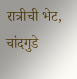रात्रीची भेट, चांदगुडे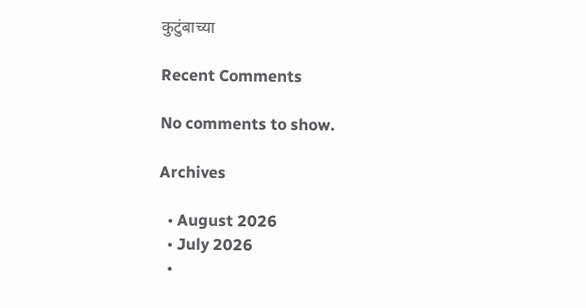कुटुंबाच्या

Recent Comments

No comments to show.

Archives

  • August 2026
  • July 2026
  •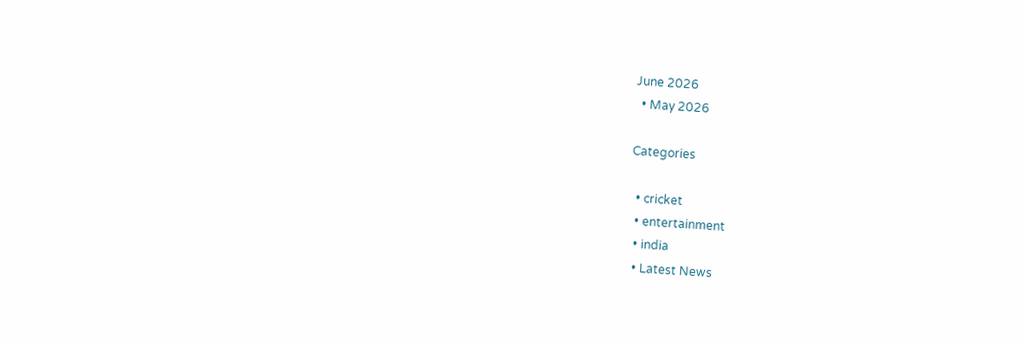June 2026
  • May 2026

Categories

  • cricket
  • entertainment
  • india
  • Latest News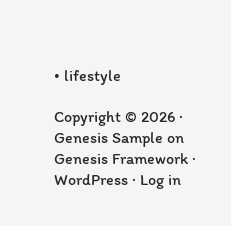• lifestyle

Copyright © 2026 · Genesis Sample on Genesis Framework · WordPress · Log in